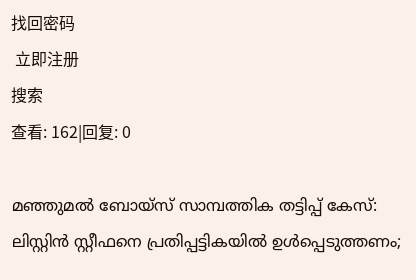找回密码
 立即注册
搜索
查看: 162|回复: 0

മഞ്ഞുമൽ ബോയ്സ് സാമ്പത്തിക തട്ടിപ്പ് കേസ്: ലിസ്റ്റിൻ സ്റ്റീഫനെ പ്രതിപ്പട്ടികയിൽ ഉൾപ്പെടുത്തണം;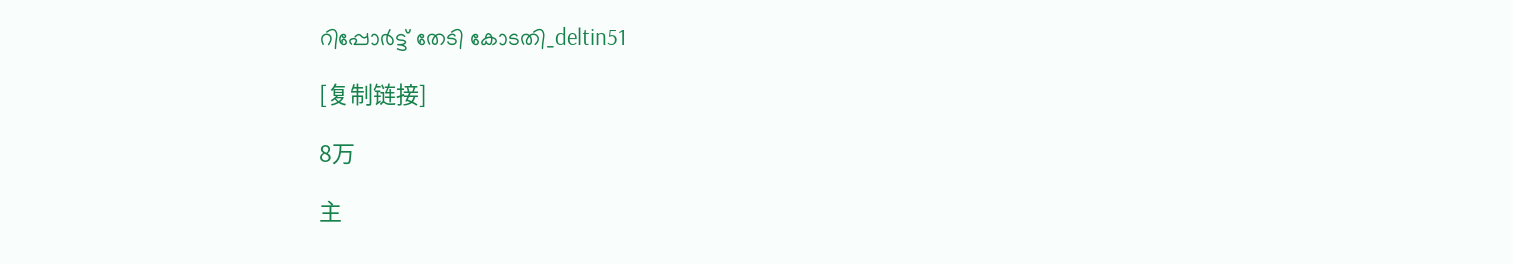റിപ്പോർട്ട് തേടി കോടതി_deltin51

[复制链接]

8万

主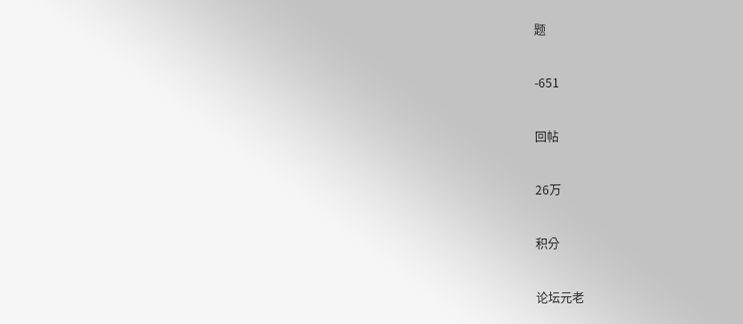题

-651

回帖

26万

积分

论坛元老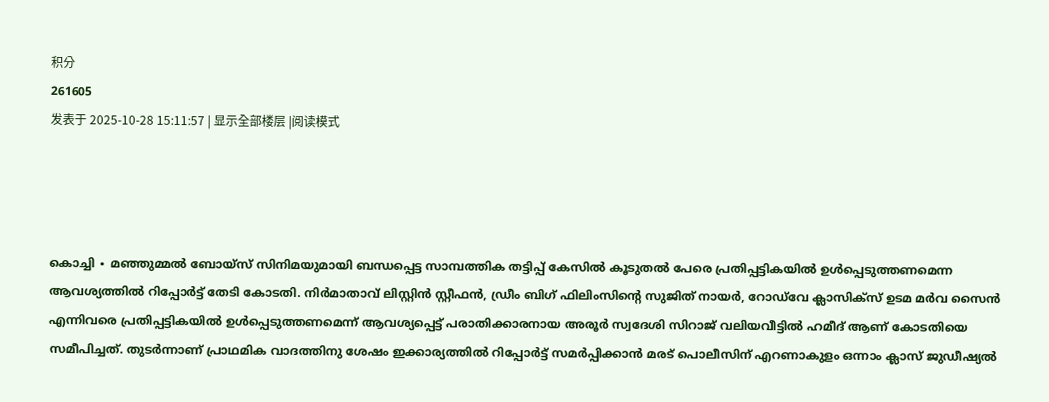积分
261605
发表于 2025-10-28 15:11:57 | 显示全部楼层 |阅读模式




കൊച്ചി ∙ മഞ്ഞുമ്മൽ ബോയ്സ് സിനിമയുമായി ബന്ധപ്പെട്ട സാമ്പത്തിക തട്ടിപ്പ് കേസിൽ കൂടുതൽ പേരെ പ്രതിപ്പട്ടികയിൽ ഉൾപ്പെടുത്തണമെന്ന ആവശ്യത്തിൽ റിപ്പോർട്ട് തേടി കോടതി. നിർമാതാവ് ലിസ്റ്റിൻ സ്റ്റീഫൻ, ഡ്രീം ബിഗ് ഫിലിംസിന്റെ സുജിത് നായർ, റോഡ്‌വേ ക്ലാസിക്സ് ഉടമ മർവ സൈൻ എന്നിവരെ പ്രതിപ്പട്ടികയിൽ ഉൾപ്പെടുത്തണമെന്ന് ആവശ്യപ്പെട്ട് പരാതിക്കാരനായ അരൂർ സ്വദേശി സിറാജ് വലിയവീട്ടിൽ ഹമീദ് ആണ് കോടതിയെ സമീപിച്ചത്. തുടർന്നാണ് പ്രാഥമിക വാദത്തിനു ശേഷം ഇക്കാര്യത്തിൽ റിപ്പോർട്ട് സമർപ്പിക്കാൻ മരട് പൊലീസിന് എറണാകുളം ഒന്നാം ക്ലാസ് ജുഡീഷ്യൽ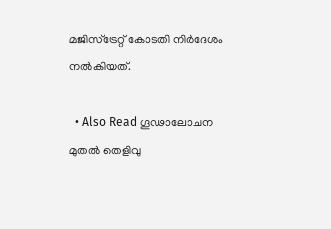മജിസ്ട്രേറ്റ് കോടതി നിർദേശം നൽകിയത്.

  • Also Read ഗൂഢാലോചന മുതൽ തെളിവു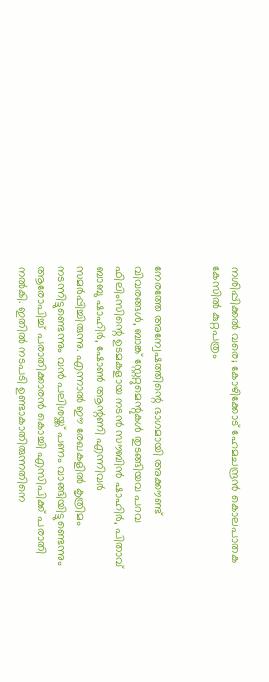നശിപ്പിക്കൽ വരെ; കോഴിക്കോട് ഹേമചന്ദ്രൻ കൊലപാതക കേസിൽ കുറ്റപത്രം


നേരത്തേ അന്വേഷത്തിന്റെ ഭാഗമായി അക്കൗണ്ട് വിവരങ്ങൾ, ബാങ്ക് സ്റ്റേറ്റുമെന്റുകൾ തുടങ്ങിയവ പറവ ഫിലിംസിന്റെ ഉടമകളായ നടൻ സൗബിൻ ഷാഹിർ, പിതാവ് ബാബു ഷാഹിർ, ഷോൺ ആന്റണി എന്നിവർ സമർ‍പ്പിച്ചിരുന്നു. എന്നാൽ ഈ രേഖകളിൽ കൃത്രിമം നടന്നിട്ടുണ്ടെന്നും വൻ പലിശയ്ക്ക് പണം വാങ്ങിയിട്ടുണ്ടെന്നും ആരോപിച്ച് പരാതിക്കാരൻ കൊച്ചി എസിപിക്ക് പരാതി നൽകി. ഇതിൽ നടപടി ഉണ്ടാകാതിരുന്നതിനെ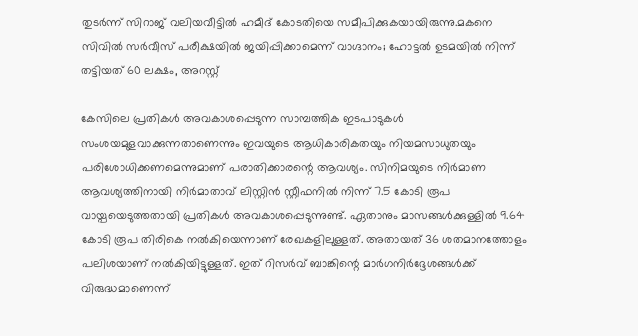തുടർന്ന് സിറാജ് വലിയവീട്ടിൽ ഹമീദ് കോടതിയെ സമീപിക്കുകയായിരുന്നു.മകനെ സിവിൽ സർവീസ് പരീക്ഷയിൽ ജയിപ്പിക്കാമെന്ന് വാഗ്ദാനം; ഹോട്ടൽ ഉടമയിൽ നിന്ന് തട്ടിയത് 60 ലക്ഷം, അറസ്റ്റ്

കേസിലെ പ്രതികൾ അവകാശപ്പെടുന്ന സാമ്പത്തിക ഇടപാടുകൾ സംശയമുളവാക്കുന്നതാണെന്നും ഇവയുടെ ആധികാരികതയും നിയമസാധുതയും പരിശോധിക്കണമെന്നുമാണ് പരാതിക്കാരന്റെ ആവശ്യം. സിനിമയുടെ നിര്‍മാണ ആവശ്യത്തിനായി നിർമാതാവ് ലിസ്റ്റിൻ സ്റ്റീഫനിൽ നിന്ന് 7.5 കോടി രൂപ വായ്പയെടുത്തതായി പ്രതികൾ അവകാശപ്പെടുന്നുണ്ട്. ഏതാനും മാസങ്ങൾക്കുള്ളിൽ 9.64 കോടി രൂപ തിരികെ നൽകിയെന്നാണ് രേഖകളിലുള്ളത്. അതായത് 36 ശതമാനത്തോളം പലിശയാണ് നൽകിയിട്ടുള്ളത്. ഇത് റിസർവ് ബാങ്കിന്റെ മാർഗനിർദ്ദേശങ്ങൾക്ക് വിരുദ്ധമാണെന്ന്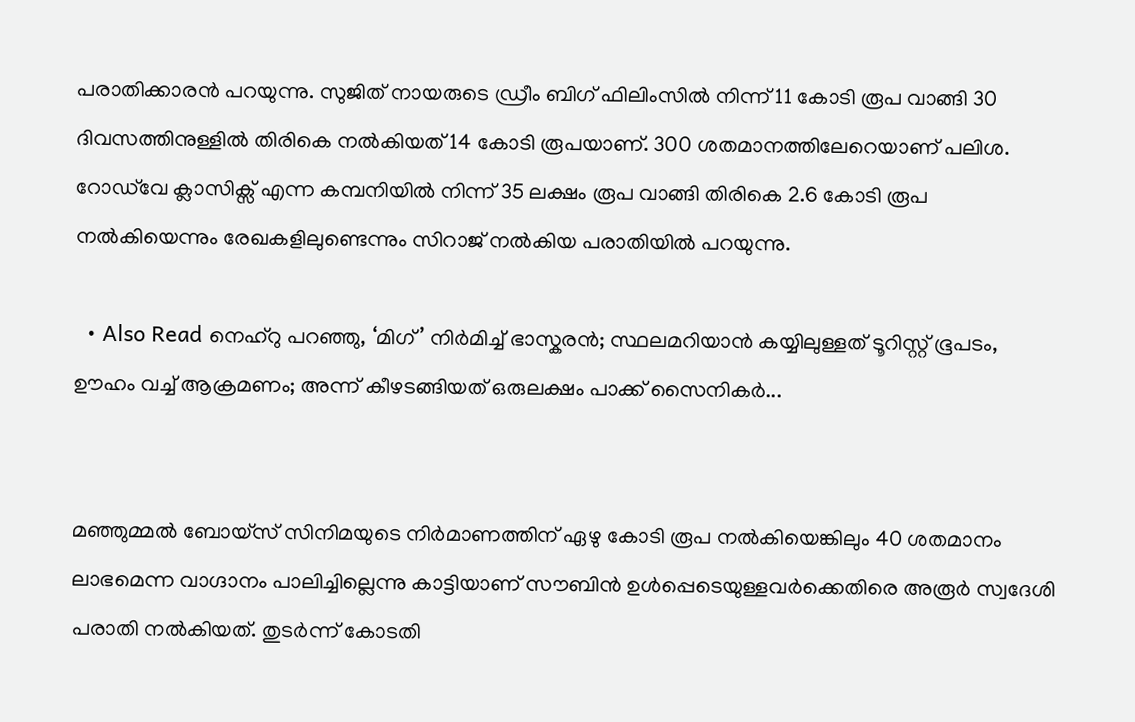പരാതിക്കാരൻ പറയുന്നു. സുജിത് നായരുടെ ഡ്രീം ബിഗ് ഫിലിംസിൽ നിന്ന് 11 കോടി രൂപ വാങ്ങി 30 ദിവസത്തിനുള്ളിൽ തിരികെ നൽകിയത് 14 കോടി രൂപയാണ്. 300 ശതമാനത്തിലേറെയാണ് പലിശ. റോഡ്‌വേ ക്ലാസിക്സ് എന്ന കമ്പനിയിൽ നിന്ന് 35 ലക്ഷം രൂപ വാങ്ങി തിരികെ 2.6 കോടി രൂപ നൽകിയെന്നും രേഖകളിലുണ്ടെന്നും സിറാജ് നൽകിയ പരാതിയിൽ പറയുന്നു.

  • Also Read നെഹ്‌റു പറഞ്ഞു, ‘മിഗ്’ നിർമിച്ച് ഭാസ്കരൻ; സ്ഥലമറിയാൻ കയ്യിലുള്ളത് ടൂറിസ്റ്റ് ഭൂപടം, ഊഹം വച്ച് ആക്രമണം; അന്ന് കീഴടങ്ങിയത് ഒരുലക്ഷം പാക്ക് സൈനികർ...


മഞ്ഞുമ്മൽ ബോയ്സ് സിനിമയുടെ നിർമാണത്തിന് ഏഴു കോടി രൂപ നല്‍കിയെങ്കിലും 40 ശതമാനം ലാഭമെന്ന വാഗ്ദാനം പാലിച്ചില്ലെന്നു കാട്ടിയാണ് സൗബിൻ ഉൾപ്പെടെയുള്ളവർക്കെതിരെ അരൂർ സ്വദേശി പരാതി നൽകിയത്. തുടർന്ന് കോടതി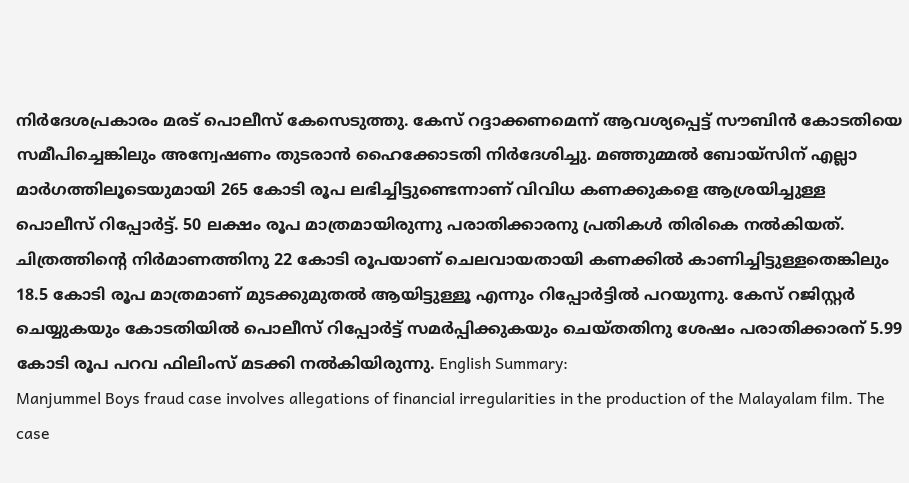നിർദേശപ്രകാരം മരട് പൊലീസ് കേസെടുത്തു. കേസ് റദ്ദാക്കണമെന്ന് ആവശ്യപ്പെട്ട് സൗബിൻ കോടതിയെ സമീപിച്ചെങ്കിലും അന്വേഷണം തുടരാൻ ഹൈക്കോടതി നിർദേശിച്ചു. മഞ്ഞുമ്മൽ ബോയ്സിന് എല്ലാ മാർഗത്തിലൂടെയുമായി 265 കോടി രൂപ ലഭിച്ചിട്ടുണ്ടെന്നാണ് വിവിധ കണക്കുകളെ ആശ്രയിച്ചുള്ള പൊലീസ് റിപ്പോർട്ട്. 50 ലക്ഷം രൂപ മാത്രമായിരുന്നു പരാതിക്കാരനു പ്രതികൾ തിരികെ നൽകിയത്. ചിത്രത്തിന്റെ നിർമാണത്തിനു 22 കോടി രൂപയാണ് ചെലവായതായി കണക്കിൽ കാണിച്ചിട്ടുള്ളതെങ്കിലും 18.5 കോടി രൂപ മാത്രമാണ് മുടക്കുമുതൽ ആയിട്ടുള്ളൂ എന്നും റിപ്പോർട്ടിൽ പറയുന്നു. കേസ് റജിസ്റ്റർ ചെയ്യുകയും കോടതിയിൽ പൊലീസ് റിപ്പോർട്ട് സമർപ്പിക്കുകയും ചെയ്തതിനു ശേഷം പരാതിക്കാരന് 5.99 കോടി രൂപ പറവ ഫിലിംസ് മടക്കി നൽകിയിരുന്നു. English Summary:
Manjummel Boys fraud case involves allegations of financial irregularities in the production of the Malayalam film. The case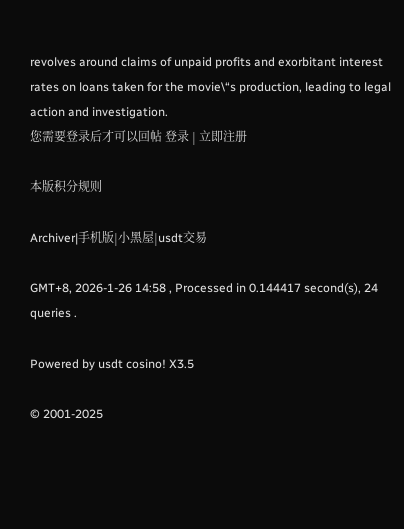revolves around claims of unpaid profits and exorbitant interest rates on loans taken for the movie\“s production, leading to legal action and investigation.
您需要登录后才可以回帖 登录 | 立即注册

本版积分规则

Archiver|手机版|小黑屋|usdt交易

GMT+8, 2026-1-26 14:58 , Processed in 0.144417 second(s), 24 queries .

Powered by usdt cosino! X3.5

© 2001-2025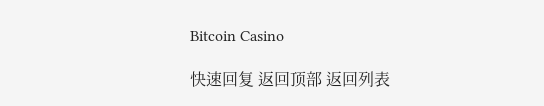Bitcoin Casino

快速回复 返回顶部 返回列表